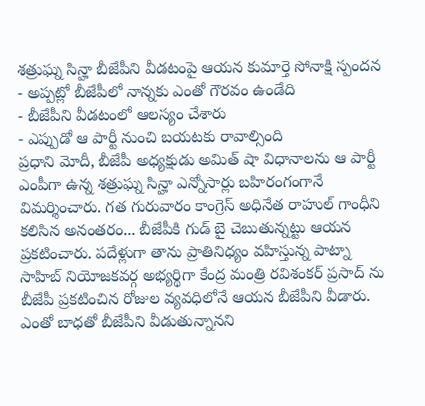శత్రుఘ్న సిన్హా బీజేపీని వీడటంపై ఆయన కుమార్తె సోనాక్షి స్పందన
- అప్పట్లో బీజేపీలో నాన్నకు ఎంతో గౌరవం ఉండేది
- బీజేపీని వీడటంలో ఆలస్యం చేశారు
- ఎప్పుడో ఆ పార్టీ నుంచి బయటకు రావాల్సింది
ప్రధాని మోదీ, బీజేపీ అధ్యక్షుడు అమిత్ షా విధానాలను ఆ పార్టీ ఎంపీగా ఉన్న శత్రుఘ్న సిన్హా ఎన్నోసార్లు బహిరంగంగానే విమర్శించారు. గత గురువారం కాంగ్రెస్ అధినేత రాహుల్ గాంధీని కలిసిన అనంతరం... బీజేపీకి గుడ్ బై చెబుతున్నట్టు ఆయన ప్రకటించారు. పదేళ్లుగా తాను ప్రాతినిధ్యం వహిస్తున్న పాట్నా సాహిబ్ నియోజకవర్గ అభ్యర్థిగా కేంద్ర మంత్రి రవిశంకర్ ప్రసాద్ ను బీజేపీ ప్రకటించిన రోజుల వ్యవధిలోనే ఆయన బీజేపీని వీడారు. ఎంతో బాధతో బీజేపీని వీడుతున్నానని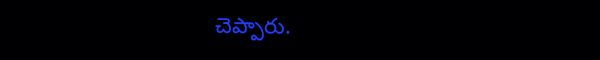చెప్పారు.